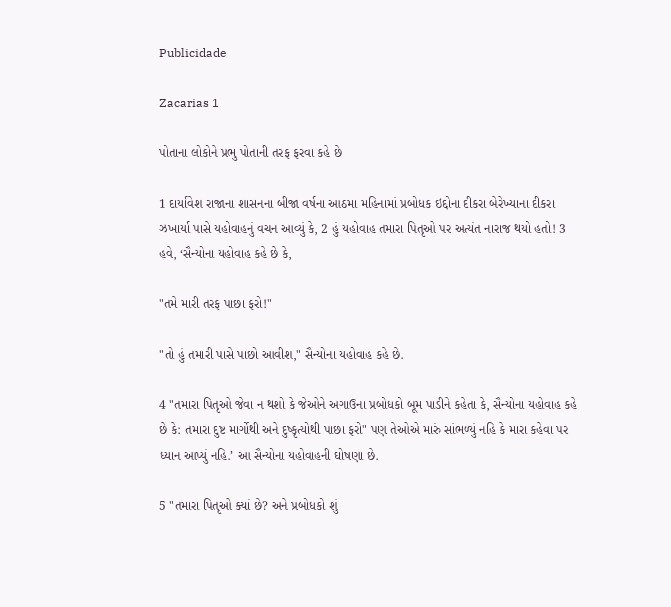Publicidade

Zacarias 1

પોતાના લોકોને પ્રભુ પોતાની તરફ ફરવા કહે છે

1 દાર્યાવેશ રાજાના શાસનના બીજા વર્ષના આઠમા મહિનામાં પ્રબોધક ઇદ્દોના દીકરા બેરેખ્યાના દીકરા ઝખાર્યા પાસે યહોવાહનું વચન આવ્યું કે, 2 હું યહોવાહ તમારા પિતૃઓ પર અત્યંત નારાજ થયો હતો! 3 હવે, ‘સૈન્યોના યહોવાહ કહે છે કે,

"તમે મારી તરફ પાછા ફરો!"

"તો હું તમારી પાસે પાછો આવીશ," સૈન્યોના યહોવાહ કહે છે.

4 "તમારા પિતૃઓ જેવા ન થશો કે જેઓને અગાઉના પ્રબોધકો બૂમ પાડીને કહેતા કે, સૈન્યોના યહોવાહ કહે છે કે: તમારા દુષ્ટ માર્ગોથી અને દુષ્કૃત્યોથી પાછા ફરો" પણ તેઓએ મારું સાંભળ્યું નહિ કે મારા કહેવા પર ધ્યાન આપ્યું નહિ.’ આ સૈન્યોના યહોવાહની ઘોષણા છે.

5 "તમારા પિતૃઓ ક્યાં છે? અને પ્રબોધકો શું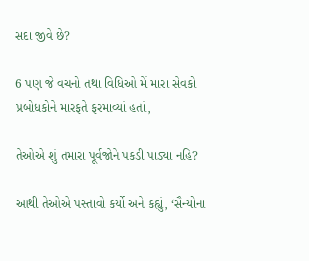સદા જીવે છે?

6 પણ જે વચનો તથા વિધિઓ મેં મારા સેવકો પ્રબોધકોને મારફતે ફરમાવ્યાં હતાં,

તેઓએ શું તમારા પૂર્વજોને પકડી પાડ્યા નહિ?

આથી તેઓએ પસ્તાવો કર્યો અને કહ્યું, ‘સૈન્યોના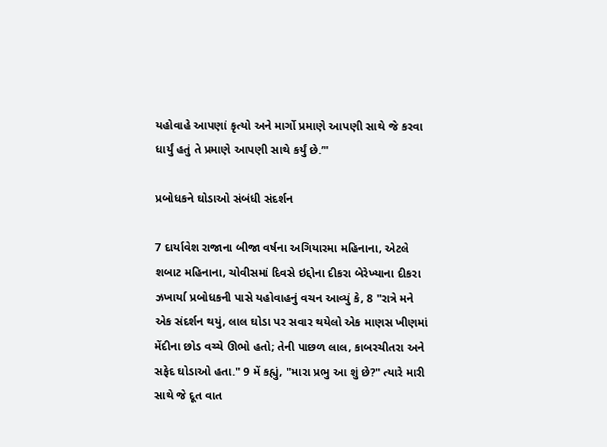યહોવાહે આપણાં કૃત્યો અને માર્ગો પ્રમાણે આપણી સાથે જે કરવા ધાર્યું હતું તે પ્રમાણે આપણી સાથે કર્યું છે.’"

પ્રબોધકને ઘોડાઓ સંબંધી સંદર્શન

7 દાર્યાવેશ રાજાના બીજા વર્ષના અગિયારમા મહિનાના, એટલે શબાટ મહિનાના, ચોવીસમાં દિવસે ઇદ્દોના દીકરા બેરેખ્યાના દીકરા ઝખાર્યા પ્રબોધકની પાસે યહોવાહનું વચન આવ્યું કે, 8 "રાત્રે મને એક સંદર્શન થયું, લાલ ઘોડા પર સવાર થયેલો એક માણસ ખીણમાં મેંદીના છોડ વચ્ચે ઊભો હતો; તેની પાછળ લાલ, કાબરચીતરા અને સફેદ ઘોડાઓ હતા." 9 મેં કહ્યું, "મારા પ્રભુ આ શું છે?" ત્યારે મારી સાથે જે દૂત વાત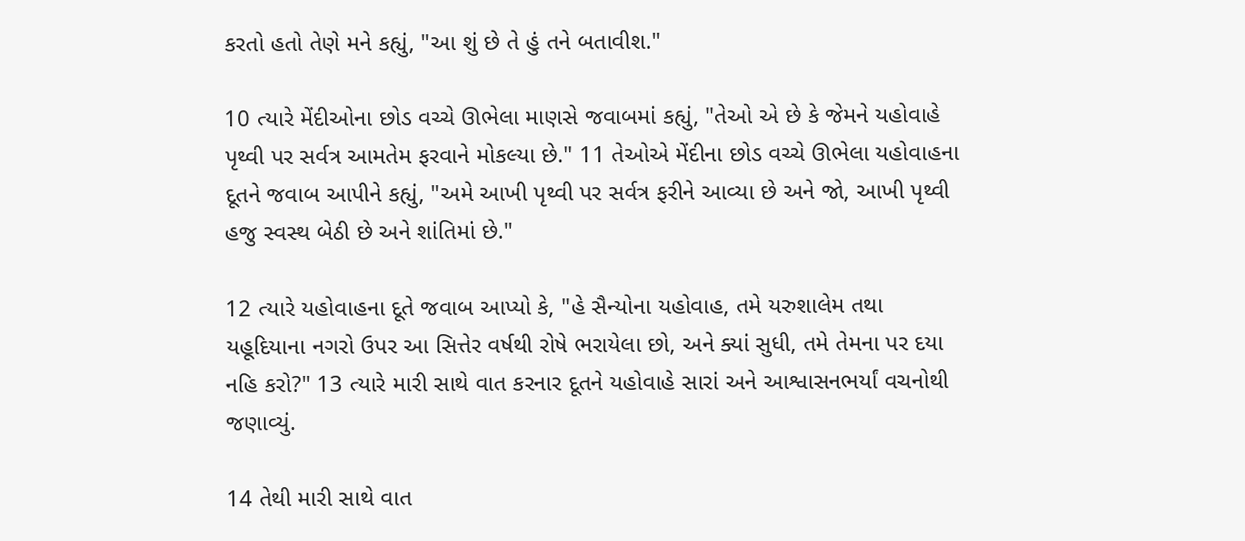કરતો હતો તેણે મને કહ્યું, "આ શું છે તે હું તને બતાવીશ."

10 ત્યારે મેંદીઓના છોડ વચ્ચે ઊભેલા માણસે જવાબમાં કહ્યું, "તેઓ એ છે કે જેમને યહોવાહે પૃથ્વી પર સર્વત્ર આમતેમ ફરવાને મોકલ્યા છે." 11 તેઓએ મેંદીના છોડ વચ્ચે ઊભેલા યહોવાહના દૂતને જવાબ આપીને કહ્યું, "અમે આખી પૃથ્વી પર સર્વત્ર ફરીને આવ્યા છે અને જો, આખી પૃથ્વી હજુ સ્વસ્થ બેઠી છે અને શાંતિમાં છે."

12 ત્યારે યહોવાહના દૂતે જવાબ આપ્યો કે, "હે સૈન્યોના યહોવાહ, તમે યરુશાલેમ તથા યહૂદિયાના નગરો ઉપર આ સિત્તેર વર્ષથી રોષે ભરાયેલા છો, અને ક્યાં સુધી, તમે તેમના પર દયા નહિ કરો?" 13 ત્યારે મારી સાથે વાત કરનાર દૂતને યહોવાહે સારાં અને આશ્વાસનભર્યાં વચનોથી જણાવ્યું.

14 તેથી મારી સાથે વાત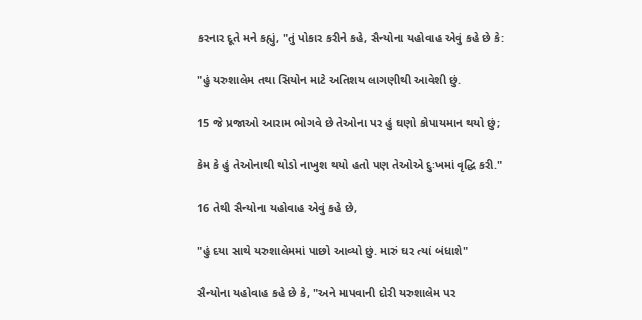કરનાર દૂતે મને કહ્યું, "તું પોકાર કરીને કહે, સૈન્યોના યહોવાહ એવું કહે છે કે:

"હું યરુશાલેમ તથા સિયોન માટે અતિશય લાગણીથી આવેશી છું.

15 જે પ્રજાઓ આરામ ભોગવે છે તેઓના પર હું ઘણો કોપાયમાન થયો છું;

કેમ કે હું તેઓનાથી થોડો નાખુશ થયો હતો પણ તેઓએ દુઃખમાં વૃદ્ધિ કરી."

16 તેથી સૈન્યોના યહોવાહ એવું કહે છે,

"હું દયા સાથે યરુશાલેમમાં પાછો આવ્યો છું. મારું ઘર ત્યાં બંધાશે"

સૈન્યોના યહોવાહ કહે છે કે, "અને માપવાની દોરી યરુશાલેમ પર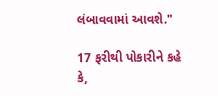લંબાવવામાં આવશે."

17 ફરીથી પોકારીને કહે કે,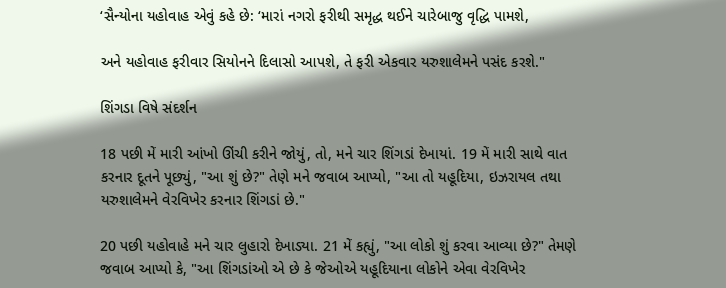‘સૈન્યોના યહોવાહ એવું કહે છે: ‘મારાં નગરો ફરીથી સમૃદ્ધ થઈને ચારેબાજુ વૃદ્ધિ પામશે,

અને યહોવાહ ફરીવાર સિયોનને દિલાસો આપશે, તે ફરી એકવાર યરુશાલેમને પસંદ કરશે."

શિંગડા વિષે સંદર્શન

18 પછી મેં મારી આંખો ઊંચી કરીને જોયું, તો, મને ચાર શિંગડાં દેખાયાં. 19 મેં મારી સાથે વાત કરનાર દૂતને પૂછ્યું, "આ શું છે?" તેણે મને જવાબ આપ્યો, "આ તો યહૂદિયા, ઇઝરાયલ તથા યરુશાલેમને વેરવિખેર કરનાર શિંગડાં છે."

20 પછી યહોવાહે મને ચાર લુહારો દેખાડ્યા. 21 મેં કહ્યું, "આ લોકો શું કરવા આવ્યા છે?" તેમણે જવાબ આપ્યો કે, "આ શિંગડાંઓ એ છે કે જેઓએ યહૂદિયાના લોકોને એવા વેરવિખેર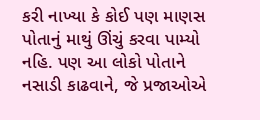કરી નાખ્યા કે કોઈ પણ માણસ પોતાનું માથું ઊંચું કરવા પામ્યો નહિ. પણ આ લોકો પોતાને નસાડી કાઢવાને, જે પ્રજાઓએ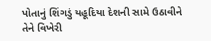પોતાનું શિંગડું યહૂદિયા દેશની સામે ઉઠાવીને તેને વિખેરી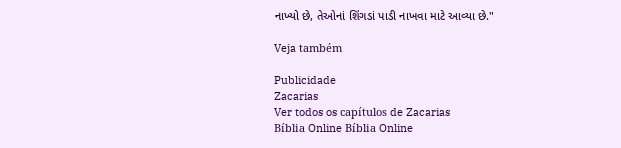નાખ્યો છે, તેઓનાં શિંગડાં પાડી નાખવા માટે આવ્યા છે."

Veja também

Publicidade
Zacarias
Ver todos os capítulos de Zacarias
Bíblia Online Bíblia Online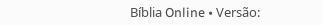Bíblia Online • Versão: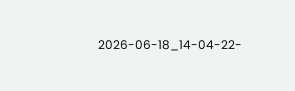2026-06-18_14-04-22-